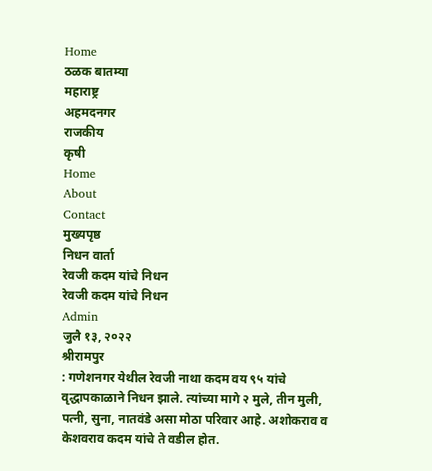Home
ठळक बातम्या
महाराष्ट्र
अहमदनगर
राजकीय
कृषी
Home
About
Contact
मुख्यपृष्ठ
निधन वार्ता
रेवजी कदम यांचे निधन
रेवजी कदम यांचे निधन
Admin
जुलै १३, २०२२
श्रीरामपुर
: गणेशनगर येथील रेवजी नाथा कदम वय ९५ यांचे वृद्धापकाळाने निधन झाले. त्यांच्या मागे २ मुले, तीन मुली, पत्नी, सुना, नातवंडे असा मोठा परिवार आहे. अशोकराव व केशवराव कदम यांचे ते वडील होत.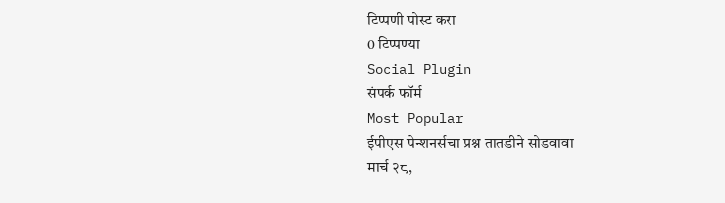टिप्पणी पोस्ट करा
0 टिप्पण्या
Social Plugin
संपर्क फॉर्म
Most Popular
ईपीएस पेन्शनर्सचा प्रश्न तातडीने सोडवावा
मार्च २८,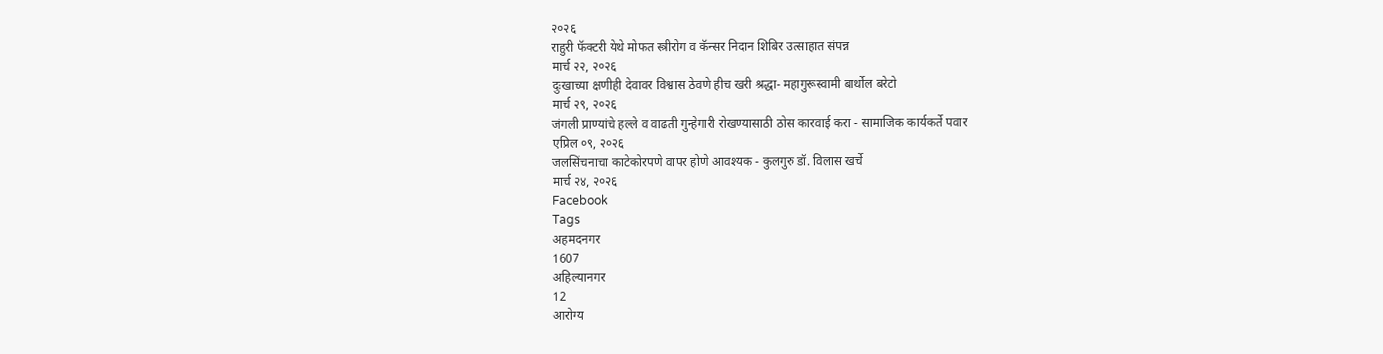२०२६
राहुरी फॅक्टरी येथे मोफत स्त्रीरोग व कॅन्सर निदान शिबिर उत्साहात संपन्न
मार्च २२, २०२६
दुःखाच्या क्षणीही देवावर विश्वास ठेवणे हीच खरी श्रद्धा- महागुरूस्वामी बार्थोल बरेटो
मार्च २९, २०२६
जंगली प्राण्यांचे हल्ले व वाढती गुन्हेगारी रोखण्यासाठी ठोस कारवाई करा - सामाजिक कार्यकर्ते पवार
एप्रिल ०९, २०२६
जलसिंचनाचा काटेकोरपणे वापर होणे आवश्यक - कुलगुरु डॉ. विलास खर्चे
मार्च २४, २०२६
Facebook
Tags
अहमदनगर
1607
अहिल्यानगर
12
आरोग्य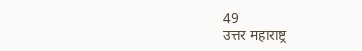49
उत्तर महाराष्ट्र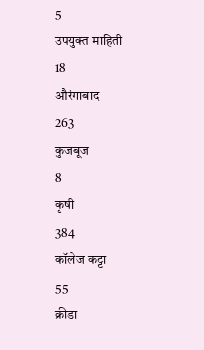5
उपयुक्त माहिती
18
औरंगाबाद
263
कुजबूज
8
कृषी
384
कॉलेज कट्टा
55
क्रीडा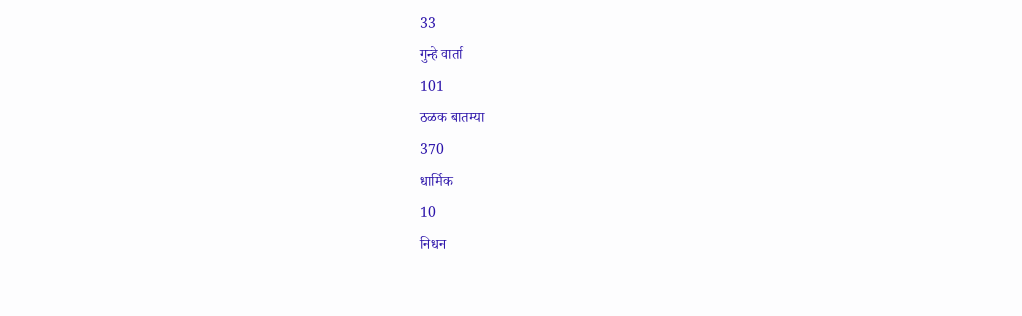33
गुन्हे वार्ता
101
ठळक बातम्या
370
धार्मिक
10
निधन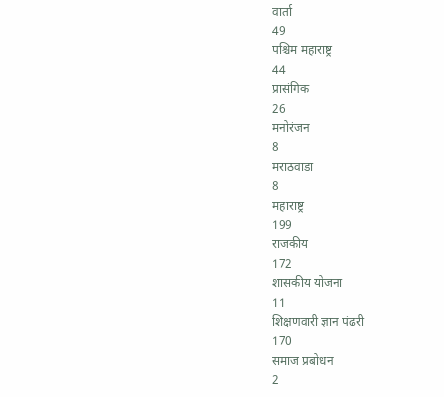वार्ता
49
पश्चिम महाराष्ट्र
44
प्रासंगिक
26
मनोरंजन
8
मराठवाडा
8
महाराष्ट्र
199
राजकीय
172
शासकीय योजना
11
शिक्षणवारी ज्ञान पंढरी
170
समाज प्रबोधन
2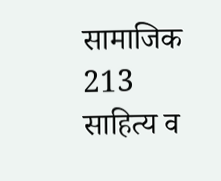सामाजिक
213
साहित्य व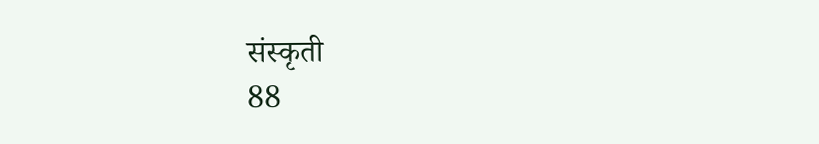संस्कृती
88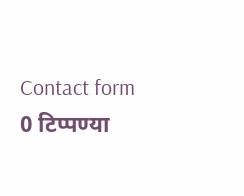Contact form
0 टिप्पण्या